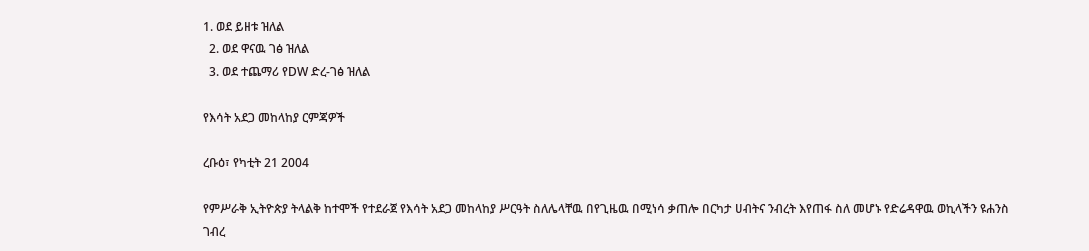1. ወደ ይዘቱ ዝለል
  2. ወደ ዋናዉ ገፅ ዝለል
  3. ወደ ተጨማሪ የDW ድረ-ገፅ ዝለል

የእሳት አደጋ መከላከያ ርምጃዎች

ረቡዕ፣ የካቲት 21 2004

የምሥራቅ ኢትዮጵያ ትላልቅ ከተሞች የተደራጀ የእሳት አደጋ መከላከያ ሥርዓት ስለሌላቸዉ በየጊዜዉ በሚነሳ ቃጠሎ በርካታ ሀብትና ንብረት እየጠፋ ስለ መሆኑ የድሬዳዋዉ ወኪላችን ዩሐንስ ገብረ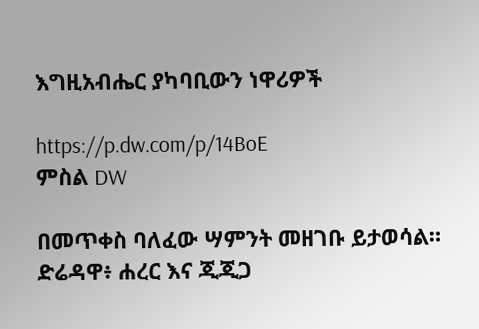እግዚአብሔር ያካባቢውን ነዋሪዎች

https://p.dw.com/p/14BoE
ምስል DW

በመጥቀስ ባለፈው ሣምንት መዘገቡ ይታወሳል። ድሬዳዋ፥ ሐረር እና ጂጂጋ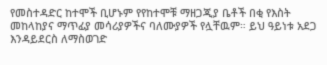የመስተዳድር ከተሞች ቢሆኑም የየከተሞቹ ማዘጋጂያ ቤቶች በቂ የእስት መከላከያና ማጥፊያ መሳሪያዎችና ባለሙያዎች የሏቸዉም። ይህ ዓይነቱ አደጋ እንዳይደርስ ለማስወገድ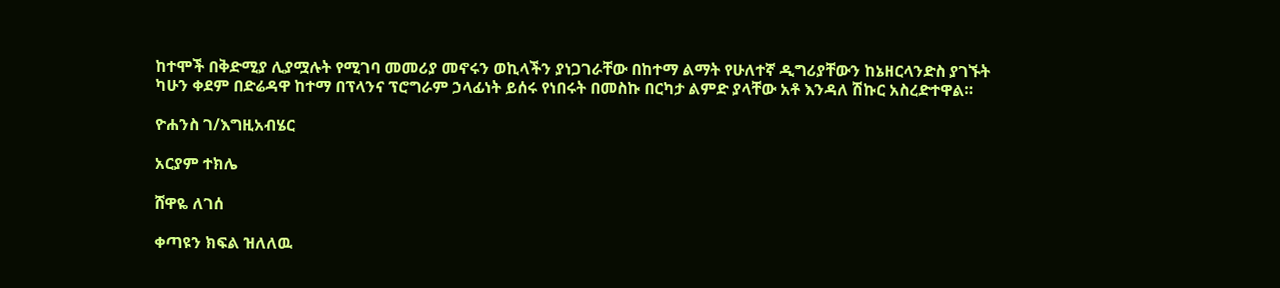ከተሞች በቅድሚያ ሊያሟሉት የሚገባ መመሪያ መኖሩን ወኪላችን ያነጋገራቸው በከተማ ልማት የሁለተኛ ዲግሪያቸውን ከኔዘርላንድስ ያገኙት ካሁን ቀደም በድሬዳዋ ከተማ በፕላንና ፕሮግራም ኃላፊነት ይሰሩ የነበሩት በመስኩ በርካታ ልምድ ያላቸው አቶ እንዳለ ሽኩር አስረድተዋል።

ዮሐንስ ገ/እግዚአብሄር

አርያም ተክሌ

ሸዋዬ ለገሰ

ቀጣዩን ክፍል ዝለለዉ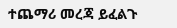ተጨማሪ መረጃ ይፈልጉ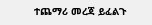ተጨማሪ መረጃ ይፈልጉ